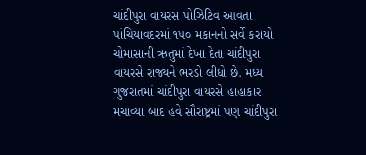ચાંદીપુરા વાયરસ પોઝિટિવ આવતા પાંચિયાવદરમાં ૧૫૦ મકાનનો સર્વે કરાયો
ચોમાસાની ઋતુમાં દેખા દેતા ચાંદીપુરા વાયરસે રાજ્યને ભરડો લીધો છે. મધ્ય ગુજરાતમાં ચાંદીપુરા વાયરસે હાહાકાર મચાવ્યા બાદ હવે સૌરાષ્ટ્રમાં પણ ચાંદીપુરા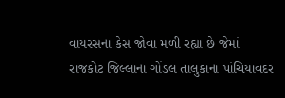વાયરસના કેસ જોવા મળી રહ્યા છે જેમાં રાજકોટ જિલ્લાના ગોંડલ તાલુકાના પાંચિયાવદર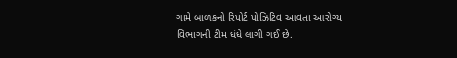ગામે બાળકનો રિપોર્ટ પોઝિટિવ આવતા આરોગ્ય વિભાગની ટીમ ધંધે લાગી ગઈ છે.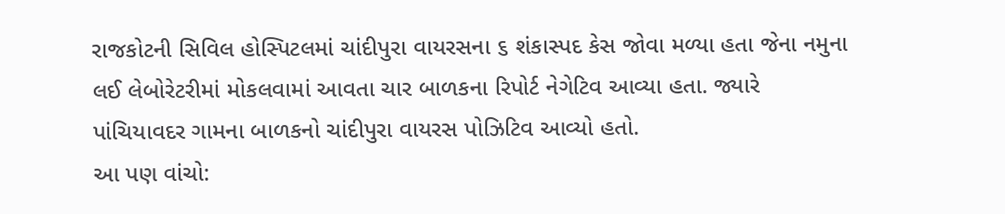રાજકોટની સિવિલ હોસ્પિટલમાં ચાંદીપુરા વાયરસના ૬ શંકાસ્પદ કેસ જોવા મળ્યા હતા જેના નમુના લઈ લેબોરેટરીમાં મોકલવામાં આવતા ચાર બાળકના રિપોર્ટ નેગેટિવ આવ્યા હતા. જ્યારે પાંચિયાવદર ગામના બાળકનો ચાંદીપુરા વાયરસ પોઝિટિવ આવ્યો હતો.
આ પણ વાંચો: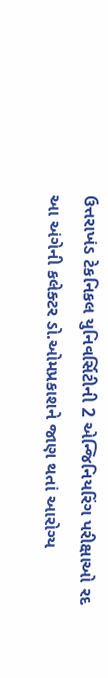ઉત્તરાખંડ ટેકનિકલ યુનિવર્સિટીની 2 એન્જિનિયરિંગ પરીક્ષાઓ રદ
આ અંગેની કલેક્ટર ડો.ઓમપ્રકાશને જાણ થતાં આરોગ્ય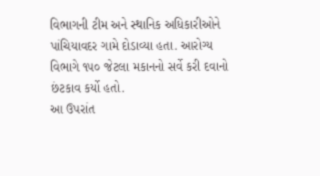વિભાગની ટીમ અને સ્થાનિક અધિકારીઓને પાંચિયાવદર ગામે દોડાવ્યા હતા. આરોગ્ય વિભાગે ૧૫૦ જેટલા મકાનનો સર્વે કરી દવાનો છંટકાવ કર્યો હતો.
આ ઉપરાંત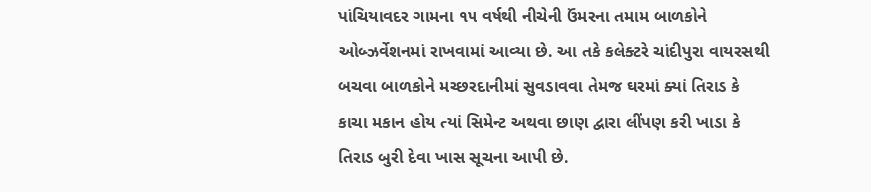પાંચિયાવદર ગામના ૧૫ વર્ષથી નીચેની ઉંમરના તમામ બાળકોને ઓબ્ઝર્વેશનમાં રાખવામાં આવ્યા છે. આ તકે કલેક્ટરે ચાંદીપુરા વાયરસથી બચવા બાળકોને મચ્છરદાનીમાં સુવડાવવા તેમજ ઘરમાં ક્યાં તિરાડ કે કાચા મકાન હોય ત્યાં સિમેન્ટ અથવા છાણ દ્વારા લીંપણ કરી ખાડા કે તિરાડ બુરી દેવા ખાસ સૂચના આપી છે.